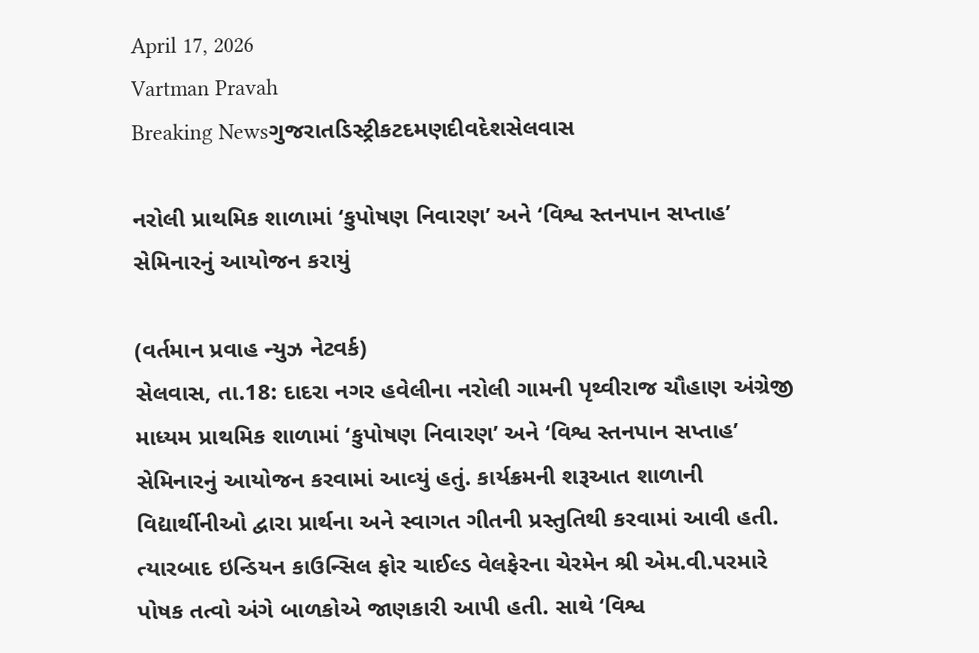April 17, 2026
Vartman Pravah
Breaking Newsગુજરાતડિસ્ટ્રીકટદમણદીવદેશસેલવાસ

નરોલી પ્રાથમિક શાળામાં ‘કુપોષણ નિવારણ’ અને ‘વિશ્વ સ્‍તનપાન સપ્તાહ’ સેમિનારનું આયોજન કરાયું

(વર્તમાન પ્રવાહ ન્‍યુઝ નેટવર્ક)
સેલવાસ, તા.18: દાદરા નગર હવેલીના નરોલી ગામની પૃથ્‍વીરાજ ચૌહાણ અંગ્રેજી માધ્‍યમ પ્રાથમિક શાળામાં ‘કુપોષણ નિવારણ’ અને ‘વિશ્વ સ્‍તનપાન સપ્તાહ’ સેમિનારનું આયોજન કરવામાં આવ્‍યું હતું. કાર્યક્રમની શરૂઆત શાળાની વિદ્યાર્થીનીઓ દ્વારા પ્રાર્થના અને સ્‍વાગત ગીતની પ્રસ્‍તુતિથી કરવામાં આવી હતી.
ત્‍યારબાદ ઇન્‍ડિયન કાઉન્‍સિલ ફોર ચાઈલ્‍ડ વેલફેરના ચેરમેન શ્રી એમ.વી.પરમારે પોષક તત્‍વો અંગે બાળકોએ જાણકારી આપી હતી. સાથે ‘વિશ્વ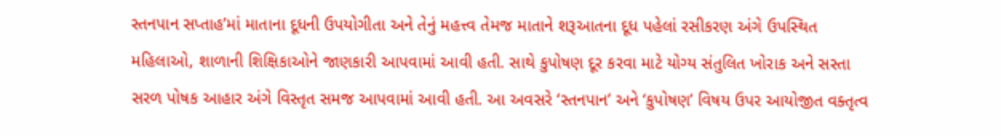સ્‍તનપાન સપ્તાહ’માં માતાના દૂધની ઉપયોગીતા અને તેનું મહત્ત્વ તેમજ માતાને શરૂઆતના દૂધ પહેલાં રસીકરણ અંગે ઉપસ્‍થિત મહિલાઓ, શાળાની શિક્ષિકાઓને જાણકારી આપવામાં આવી હતી. સાથે કુપોષણ દૂર કરવા માટે યોગ્‍ય સંતુલિત ખોરાક અને સસ્‍તા સરળ પોષક આહાર અંગે વિસ્‍તૃત સમજ આપવામાં આવી હતી. આ અવસરે ‘સ્‍તનપાન’ અને ‘કુપોષણ’ વિષય ઉપર આયોજીત વક્‍તૃત્‍વ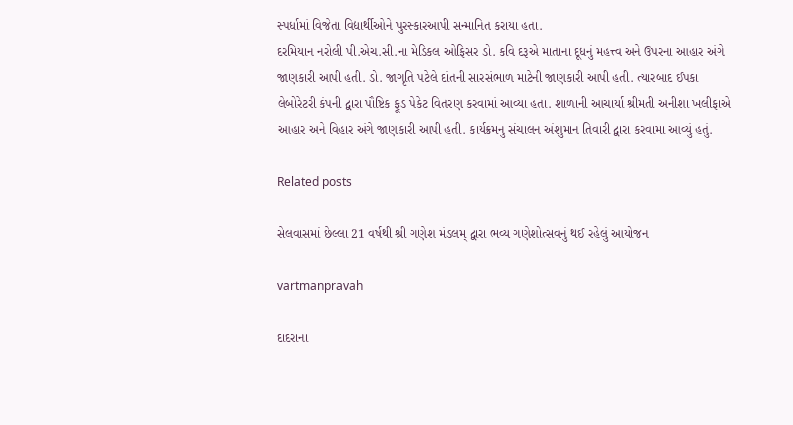સ્‍પર્ધામાં વિજેતા વિદ્યાર્થીઓને પુરસ્‍કારઆપી સન્‍માનિત કરાયા હતા.
દરમિયાન નરોલી પી.એચ.સી.ના મેડિકલ ઓફિસર ડો. કવિ દરૂએ માતાના દૂધનું મહત્ત્વ અને ઉપરના આહાર અંગે જાણકારી આપી હતી. ડો. જાગૃતિ પટેલે દાંતની સારસંભાળ માટેની જાણકારી આપી હતી. ત્‍યારબાદ ઈપકા લેબોરેટરી કંપની દ્વારા પૌષ્ટિક ફૂડ પેકેટ વિતરણ કરવામાં આવ્‍યા હતા. શાળાની આચાર્યા શ્રીમતી અનીશા ખલીફાએ આહાર અને વિહાર અંગે જાણકારી આપી હતી. કાર્યક્રમનુ સંચાલન અંશુમાન તિવારી દ્વારા કરવામા આવ્‍યું હતું.

Related posts

સેલવાસમાં છેલ્લા 21 વર્ષથી શ્રી ગણેશ મંડલમ્‌ દ્વારા ભવ્‍ય ગણેશોત્‍સવનું થઈ રહેલું આયોજન

vartmanpravah

દાદરાના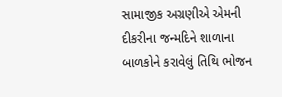સામાજીક અગ્રણીએ એમની દીકરીના જન્‍મદિને શાળાના બાળકોને કરાવેલું તિથિ ભોજન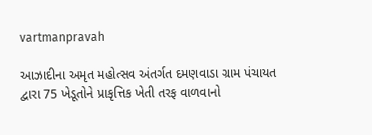vartmanpravah

આઝાદીના અમૃત મહોત્‍સવ અંતર્ગત દમણવાડા ગ્રામ પંચાયત દ્વારા 75 ખેડૂતોને પ્રાકૃત્તિક ખેતી તરફ વાળવાનો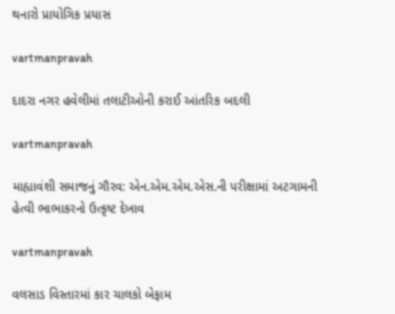થનારો પ્રાયોગિક પ્રયાસ

vartmanpravah

દાદરા નગર હવેલીમાં તલાટીઓની કરાઈ આંતરિક બદલી

vartmanpravah

માહ્યાવંશી સમાજનું ગૌરવ: એન.એમ.એમ.એસ.ની પરીક્ષામાં અટગામની હેત્‍વી ભાભાકરનો ઉત્કૃષ્ટ દેખાવ

vartmanpravah

વલસાડ વિસ્‍તારમાં કાર ચાલકો બેફામ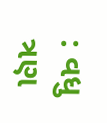: વધુ ત્રણ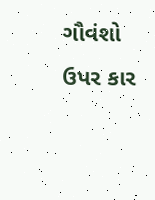ગૌવંશો ઉપર કાર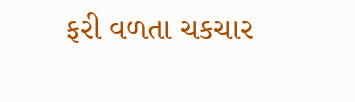ફરી વળતા ચકચાર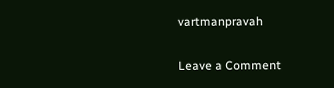vartmanpravah

Leave a Comment